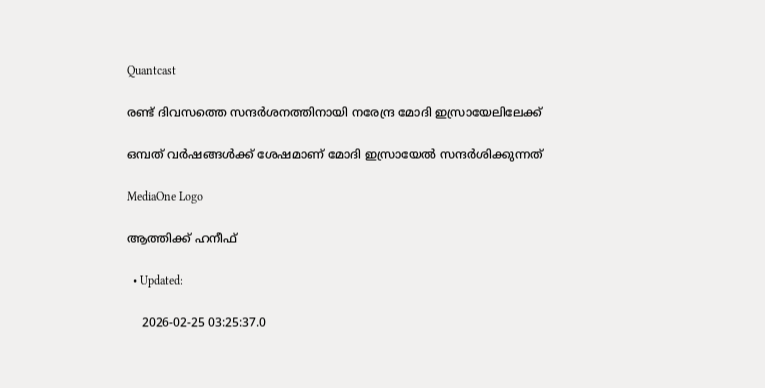Quantcast

രണ്ട് ദിവസത്തെ സന്ദര്‍ശനത്തിനായി നരേന്ദ്ര മോദി ഇസ്രായേലിലേക്ക്

ഒമ്പത് വർഷങ്ങൾക്ക് ശേഷമാണ് മോദി ഇസ്രായേൽ സന്ദർശിക്കുന്നത്

MediaOne Logo

ആത്തിക്ക് ഹനീഫ്

  • Updated:

    2026-02-25 03:25:37.0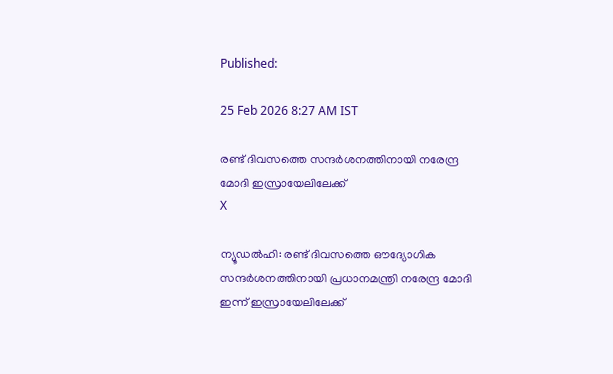Published:

25 Feb 2026 8:27 AM IST

രണ്ട് ദിവസത്തെ സന്ദര്‍ശനത്തിനായി നരേന്ദ്ര മോദി ഇസ്രായേലിലേക്ക്
X

ന്യൂഡൽഹി: രണ്ട് ദിവസത്തെ ഔദ്യോഗിക സന്ദർശനത്തിനായി പ്രധാനമന്ത്രി നരേന്ദ്ര മോദി ഇന്ന് ഇസ്രായേലിലേക്ക്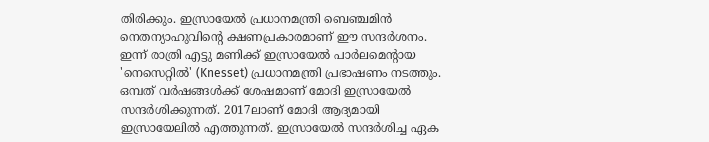തിരിക്കും. ഇസ്രായേൽ പ്രധാനമന്ത്രി ബെഞ്ചമിൻ നെതന്യാഹുവിന്റെ ക്ഷണപ്രകാരമാണ് ഈ സന്ദർശനം. ഇന്ന് രാത്രി എട്ടു മണിക്ക് ഇസ്രായേൽ പാർലമെന്റായ 'നെസെറ്റിൽ' (Knesset) പ്രധാനമന്ത്രി പ്രഭാഷണം നടത്തും. ഒമ്പത് വർഷങ്ങൾക്ക് ശേഷമാണ് മോദി ഇസ്രായേൽ സന്ദർശിക്കുന്നത്. 2017ലാണ് മോദി ആദ്യമായി ഇസ്രായേലിൽ എത്തുന്നത്. ഇസ്രായേൽ സന്ദർശിച്ച ഏക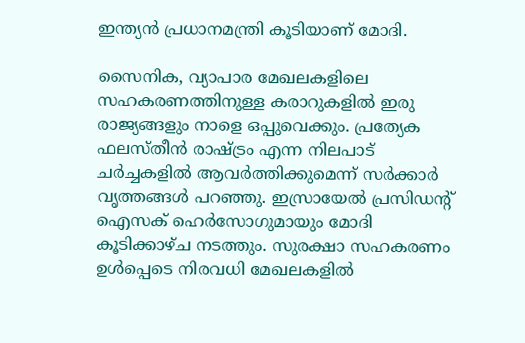ഇന്ത്യൻ പ്രധാനമന്ത്രി കൂടിയാണ് മോദി.

സൈനിക, വ്യാപാര മേഖലകളിലെ സഹകരണത്തിനുള്ള കരാറുകളിൽ ഇരു രാജ്യങ്ങളും നാളെ ഒപ്പുവെക്കും. പ്രത്യേക ഫലസ്തീൻ രാഷ്ട്രം എന്ന നിലപാട് ചർച്ചകളിൽ ആവർത്തിക്കുമെന്ന് സർക്കാർ വൃത്തങ്ങൾ പറഞ്ഞു. ഇസ്രായേൽ പ്രസിഡന്റ് ഐസക് ഹെർസോഗുമായും മോദി കൂടിക്കാഴ്ച നടത്തും. സുരക്ഷാ സഹകരണം ഉൾപ്പെടെ നിരവധി മേഖലകളിൽ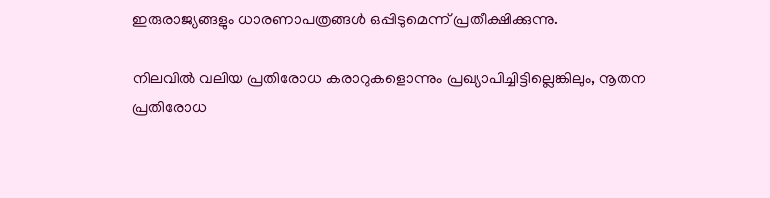ഇരുരാജ്യങ്ങളും ധാരണാപത്രങ്ങൾ ഒപ്പിടുമെന്ന് പ്രതീക്ഷിക്കുന്നു.

നിലവിൽ വലിയ പ്രതിരോധ കരാറുകളൊന്നും പ്രഖ്യാപിച്ചിട്ടില്ലെങ്കിലും, നൂതന പ്രതിരോധ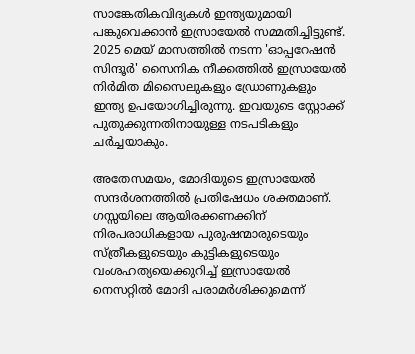സാങ്കേതികവിദ്യകൾ ഇന്ത്യയുമായി പങ്കുവെക്കാൻ ഇസ്രായേൽ സമ്മതിച്ചിട്ടുണ്ട്. 2025 മെയ് മാസത്തിൽ നടന്ന 'ഓപ്പറേഷൻ സിന്ദൂർ' സൈനിക നീക്കത്തിൽ ഇസ്രായേൽ നിർമിത മിസൈലുകളും ഡ്രോണുകളും ഇന്ത്യ ഉപയോഗിച്ചിരുന്നു. ഇവയുടെ സ്റ്റോക്ക് പുതുക്കുന്നതിനായുള്ള നടപടികളും ചർച്ചയാകും.

അതേസമയം, മോദിയുടെ ഇസ്രായേൽ സന്ദർശനത്തിൽ പ്രതിഷേധം ശക്തമാണ്. ഗസ്സയിലെ ആയിരക്കണക്കിന് നിരപരാധികളായ പുരുഷന്മാരുടെയും സ്ത്രീകളുടെയും കുട്ടികളുടെയും വംശഹത്യയെക്കുറിച്ച് ഇസ്രായേൽ നെസറ്റിൽ മോദി പരാമർശിക്കുമെന്ന്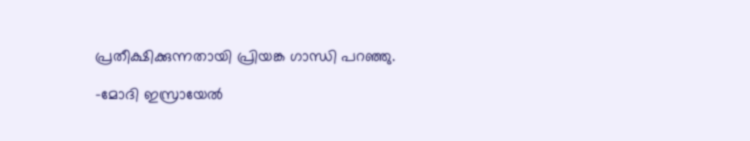പ്രതീക്ഷിക്കുന്നതായി പ്രിയങ്ക ഗാന്ധി പറഞ്ഞു.

-മോദി ഇസ്രായേൽ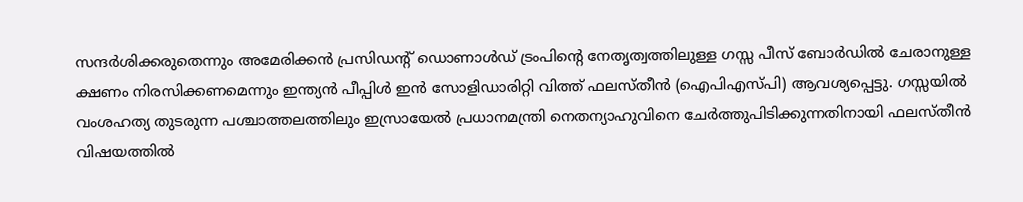സന്ദർശിക്കരുതെന്നും അമേരിക്കൻ പ്രസിഡന്റ് ഡൊണാൾഡ് ട്രംപിന്റെ നേതൃത്വത്തിലുള്ള ഗസ്സ പീസ് ബോർഡിൽ ചേരാനുള്ള ക്ഷണം നിരസിക്കണമെന്നും ഇന്ത്യൻ പീപ്പിൾ ഇൻ സോളിഡാരിറ്റി വിത്ത് ഫലസ്തീൻ (ഐപിഎസ്പി) ആവശ്യപ്പെട്ടു. ഗസ്സയിൽ വംശഹത്യ തുടരുന്ന പശ്ചാത്തലത്തിലും ഇസ്രായേൽ പ്രധാനമന്ത്രി നെതന്യാഹുവിനെ ചേർത്തുപിടിക്കുന്നതിനായി ഫലസ്തീൻ വിഷയത്തിൽ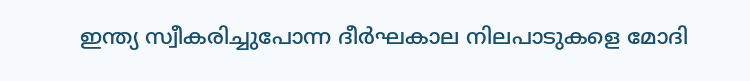ഇന്ത്യ സ്വീകരിച്ചുപോന്ന ദീർഘകാല നിലപാടുകളെ മോദി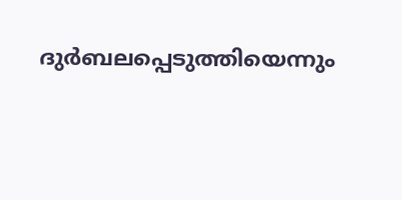ദുർബലപ്പെടുത്തിയെന്നും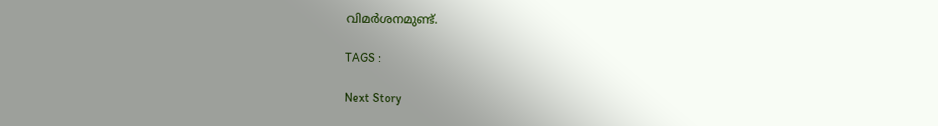വിമർശനമുണ്ട്.

TAGS :

Next Story